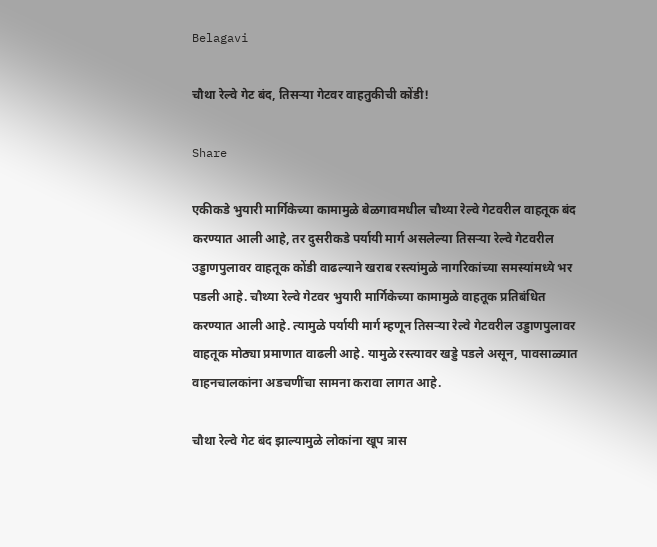Belagavi

चौथा रेल्वे गेट बंद, तिसऱ्या गेटवर वाहतुकीची कोंडी!

Share

एकीकडे भुयारी मार्गिकेच्या कामामुळे बेळगावमधील चौथ्या रेल्वे गेटवरील वाहतूक बंद करण्यात आली आहे, तर दुसरीकडे पर्यायी मार्ग असलेल्या तिसऱ्या रेल्वे गेटवरील उड्डाणपुलावर वाहतूक कोंडी वाढल्याने खराब रस्त्यांमुळे नागरिकांच्या समस्यांमध्ये भर पडली आहे. चौथ्या रेल्वे गेटवर भुयारी मार्गिकेच्या कामामुळे वाहतूक प्रतिबंधित करण्यात आली आहे. त्यामुळे पर्यायी मार्ग म्हणून तिसऱ्या रेल्वे गेटवरील उड्डाणपुलावर वाहतूक मोठ्या प्रमाणात वाढली आहे. यामुळे रस्त्यावर खड्डे पडले असून, पावसाळ्यात वाहनचालकांना अडचणींचा सामना करावा लागत आहे.

चौथा रेल्वे गेट बंद झाल्यामुळे लोकांना खूप त्रास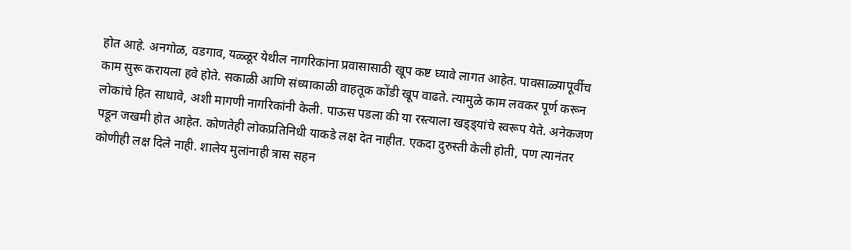होत आहे. अनगोळ, वडगाव, यळ्ळूर येथील नागरिकांना प्रवासासाठी खूप कष्ट घ्यावे लागत आहेत. पावसाळ्यापूर्वीच काम सुरू करायला हवे होते. सकाळी आणि संध्याकाळी वाहतूक कोंडी खूप वाढते. त्यामुळे काम लवकर पूर्ण करून लोकांचे हित साधावे, अशी मागणी नागरिकांनी केली. पाऊस पडला की या रस्त्याला खड्ड्यांचे स्वरूप येते. अनेकजण पडून जखमी होत आहेत. कोणतेही लोकप्रतिनिधी याकडे लक्ष देत नाहीत. एकदा दुरुस्ती केली होती, पण त्यानंतर कोणीही लक्ष दिले नाही. शालेय मुलांनाही त्रास सहन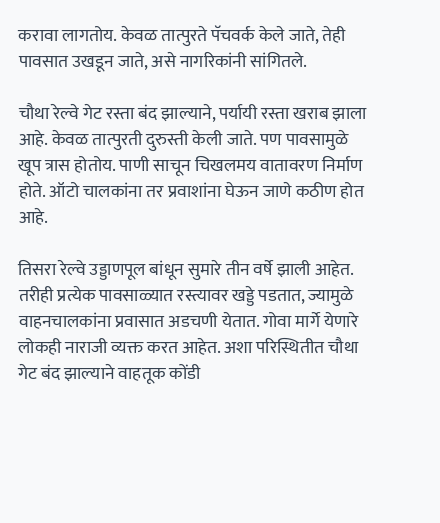करावा लागतोय. केवळ तात्पुरते पॅचवर्क केले जाते, तेही पावसात उखडून जाते, असे नागरिकांनी सांगितले.

चौथा रेल्वे गेट रस्ता बंद झाल्याने, पर्यायी रस्ता खराब झाला आहे. केवळ तात्पुरती दुरुस्ती केली जाते. पण पावसामुळे खूप त्रास होतोय. पाणी साचून चिखलमय वातावरण निर्माण होते. ऑटो चालकांना तर प्रवाशांना घेऊन जाणे कठीण होत आहे.

तिसरा रेल्वे उड्डाणपूल बांधून सुमारे तीन वर्षे झाली आहेत. तरीही प्रत्येक पावसाळ्यात रस्त्यावर खड्डे पडतात, ज्यामुळे वाहनचालकांना प्रवासात अडचणी येतात. गोवा मार्गे येणारे लोकही नाराजी व्यक्त करत आहेत. अशा परिस्थितीत चौथा गेट बंद झाल्याने वाहतूक कोंडी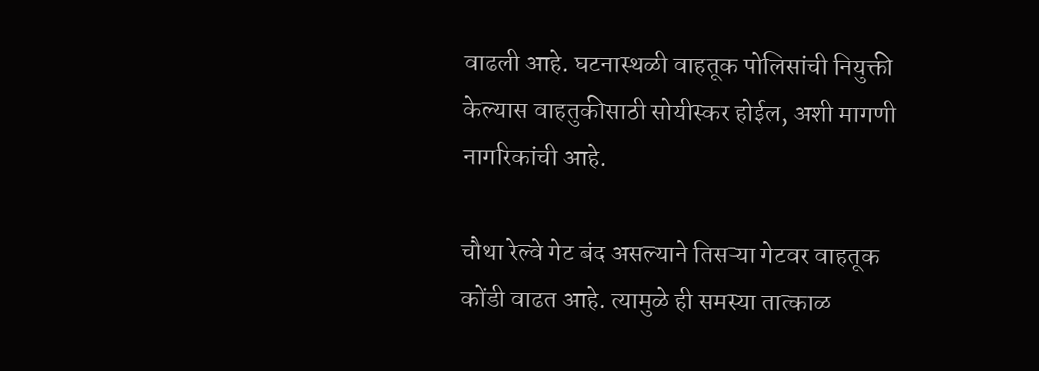वाढली आहे. घटनास्थळी वाहतूक पोलिसांची नियुक्ती केल्यास वाहतुकीसाठी सोयीस्कर होईल, अशी मागणी नागरिकांची आहे.

चौथा रेल्वे गेट बंद असल्याने तिसऱ्या गेटवर वाहतूक कोंडी वाढत आहे. त्यामुळे ही समस्या तात्काळ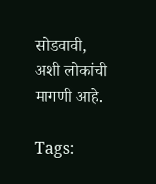सोडवावी, अशी लोकांची मागणी आहे.

Tags: